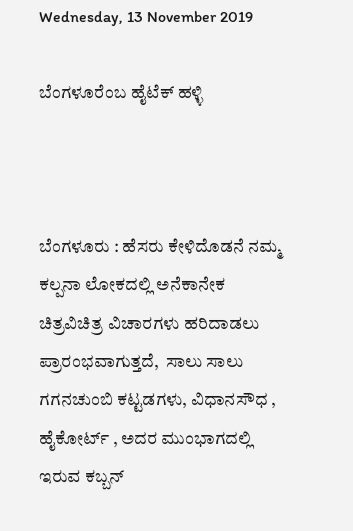Wednesday, 13 November 2019

ಬೆಂಗಳೂರೆಂಬ ಹೈಟೆಕ್ ಹಳ್ಳಿ



ಬೆಂಗಳೂರು : ಹೆಸರು ಕೇಳಿದೊಡನೆ ನಮ್ಮ ಕಲ್ಪನಾ ಲೋಕದಲ್ಲಿ ಅನೆಕಾನೇಕ ಚಿತ್ರವಿಚಿತ್ರ ವಿಚಾರಗಳು ಹರಿದಾಡಲು ಪ್ರಾರಂಭವಾಗುತ್ತದೆ,  ಸಾಲು ಸಾಲು ಗಗನಚುಂಬಿ ಕಟ್ಟಡಗಳು, ವಿಧಾನಸೌಧ , ಹೈಕೋರ್ಟ್ , ಅದರ ಮುಂಭಾಗದಲ್ಲಿ ಇರುವ ಕಬ್ಬನ್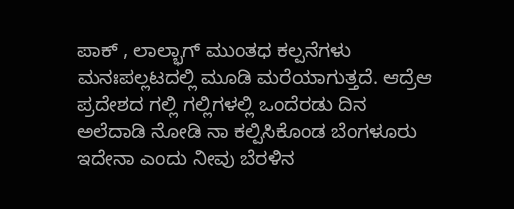ಪಾಕ್ , ಲಾಲ್ಭಾಗ್ ಮುಂತಧ ಕಲ್ಪನೆಗಳು ಮನಃಪಲ್ಲಟದಲ್ಲಿ ಮೂಡಿ ಮರೆಯಾಗುತ್ತದೆ. ಆದ್ರೆಆ ಪ್ರದೇಶದ ಗಲ್ಲಿ ಗಲ್ಲಿಗಳಲ್ಲಿ ಒಂದೆರಡು ದಿನ ಅಲೆದಾಡಿ ನೋಡಿ ನಾ ಕಲ್ಪಿಸಿಕೊಂಡ ಬೆಂಗಳೂರು ಇದೇನಾ ಎಂದು ನೀವು ಬೆರಳಿನ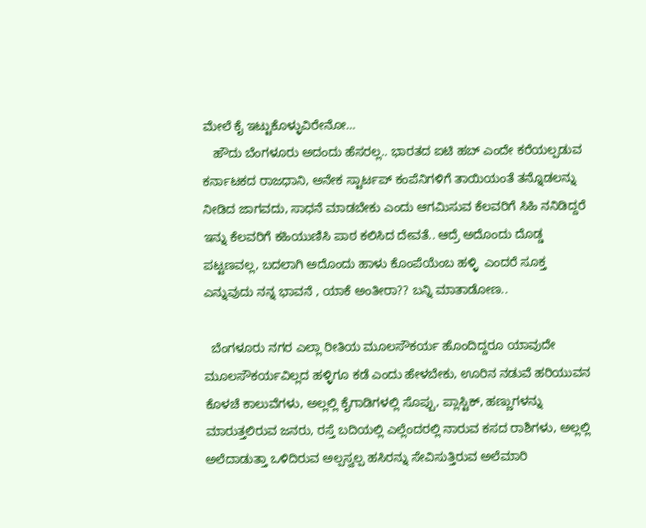ಮೇಲೆ ಕೈ ಇಟ್ಟುಕೊಳ್ಳುವಿರೇನೋ…
   ಹೌದು ಬೆಂಗಳೂರು ಅದಂದು ಹೆಸರಲ್ಲ.. ಭಾರತದ ಐಟಿ ಹಬ್ ಎಂದೇ ಕರೆಯಲ್ಪಡುವ ಕರ್ನಾಟಕದ ರಾಜಧಾನಿ, ಅನೇಕ ಸ್ಟಾರ್ಟಪ್ ಕಂಪೆನಿಗಳಿಗೆ ತಾಯಿಯಂತೆ ತನ್ನೊಡಲನ್ನು ನೀಡಿದ ಜಾಗವದು, ಸಾಧನೆ ಮಾಡಬೇಕು ಎಂದು ಆಗಮಿಸುವ ಕೆಲವರಿಗೆ ಸಿಹಿ ನನಿಡಿದ್ದರೆ ಇನ್ನು ಕೆಲವರಿಗೆ ಕಹಿಯುಣಿಸಿ ಪಾಠ ಕಲಿಸಿದ ದೇವತೆ.. ಆದ್ರೆ ಅದೊಂದು ದೊಡ್ಡ ಪಟ್ಟಣವಲ್ಲ, ಬದಲಾಗಿ ಅದೊಂದು ಹಾಳು ಕೊಂಪೆಯೆಂಬ ಹಳ್ಳಿ  ಎಂದರೆ ಸೂಕ್ತ ಎನ್ನುವುದು ನನ್ನ ಭಾವನೆ , ಯಾಕೆ ಅಂತೀರಾ?? ಬನ್ನಿ ಮಾತಾಡೋಣ..

  ಬೆಂಗಳೂರು ನಗರ ಎಲ್ಲಾ ರೀತಿಯ ಮೂಲಸೌಕರ್ಯ ಹೊಂದಿದ್ದರೂ ಯಾವುದೇ ಮೂಲಸೌಕರ್ಯವಿಲ್ಲದ ಹಳ್ಳಿಗೂ ಕಡೆ ಎಂದು ಹೇಳಬೇಕು, ಊರಿನ ನಡುವೆ ಹರಿಯುವನ ಕೊಳಚೆ ಕಾಲುವೆಗಳು, ಅಲ್ಲಲ್ಲಿ ಕೈಗಾಡಿಗಳಲ್ಲಿ ಸೊಪ್ಪು, ಪ್ಲಾಸ್ಟಿಕ್, ಹಣ್ಣುಗಳನ್ನು ಮಾರುತ್ತಲಿರುವ ಜನರು, ರಸ್ತೆ ಬದಿಯಲ್ಲಿ ಎಲ್ಲೆಂದರಲ್ಲಿ ನಾರುವ ಕಸದ ರಾಶಿಗಳು, ಅಲ್ಲಲ್ಲಿ ಅಲೆದಾಡುತ್ತಾ ಒಳಿದಿರುವ ಅಲ್ಪಸ್ವಲ್ಪ ಹಸಿರನ್ನು ಸೇವಿಸುತ್ತಿರುವ ಅಲೆಮಾರಿ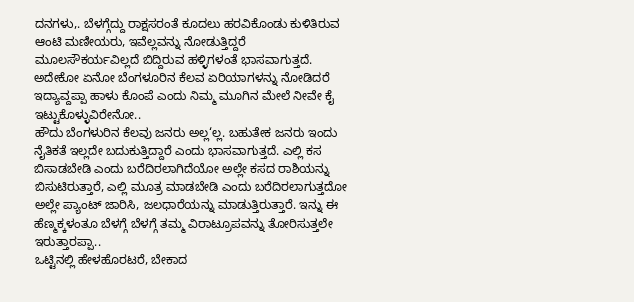ದನಗಳು,. ಬೆಳಗ್ಗೆದ್ದು ರಾಕ್ಷಸರಂತೆ ಕೂದಲು ಹರವಿಕೊಂಡು ಕುಳಿತಿರುವ ಆಂಟಿ ಮಣೀಯರು, ಇವೆಲ್ಲವನ್ನು ನೋಡುತ್ತಿದ್ದರೆ ಮೂಲಸೌಕರ್ಯವಿಲ್ಲದೆ ಬಿದ್ದಿರುವ ಹಳ್ಳಿಗಳಂತೆ ಭಾಸವಾಗುತ್ತದೆ. ಅದೇಕೋ ಏನೋ ಬೆಂಗಳೂರಿನ ಕೆಲವ ಏರಿಯಾಗಳನ್ನು ನೋಡಿದರೆ ಇದ್ಯಾವ್ದಪ್ಪಾ ಹಾಳು ಕೊಂಪೆ ಎಂದು ನಿಮ್ಮ ಮೂಗಿನ ಮೇಲೆ ನೀವೇ ಕೈ ಇಟ್ಟುಕೊಳ್ಳುವಿರೇನೋ..
ಹೌದು ಬೆಂಗಳುರಿನ ಕೆಲವು ಜನರು ಅಲ್ಲ‘ಲ್ಲ. ಬಹುತೇಕ ಜನರು ಇಂದು ನೈತಿಕತೆ ಇಲ್ಲದೇ ಬದುಕುತ್ತಿದ್ದಾರೆ ಎಂದು ಭಾಸವಾಗುತ್ತದೆ. ಎಲ್ಲಿ ಕಸ ಬಿಸಾಡಬೇಡಿ ಎಂದು ಬರೆದಿರಲಾಗಿದೆಯೋ ಅಲ್ಲೇ ಕಸದ ರಾಶಿಯನ್ನು ಬಿಸುಟಿರುತ್ತಾರೆ, ಎಲ್ಲಿ ಮೂತ್ರ ಮಾಡಬೇಡಿ ಎಂದು ಬರೆದಿರಲಾಗುತ್ತದೋ ಅಲ್ಲೇ ಪ್ಯಾಂಟ್ ಜಾರಿಸಿ, ಜಲಧಾರೆಯನ್ನು ಮಾಡುತ್ತಿರುತ್ತಾರೆ. ಇನ್ನು ಈ ಹೆಣ್ಮಕ್ಕಳಂತೂ ಬೆಳಗ್ಗೆ ಬೆಳಗ್ಗೆ ತಮ್ಮ ವಿರಾಟ್ರೂಪವನ್ನು ತೋರಿಸುತ್ತಲೇ ಇರುತ್ತಾರಪ್ಪಾ..
ಒಟ್ಟಿನಲ್ಲಿ ಹೇಳಹೊರಟರೆ, ಬೇಕಾದ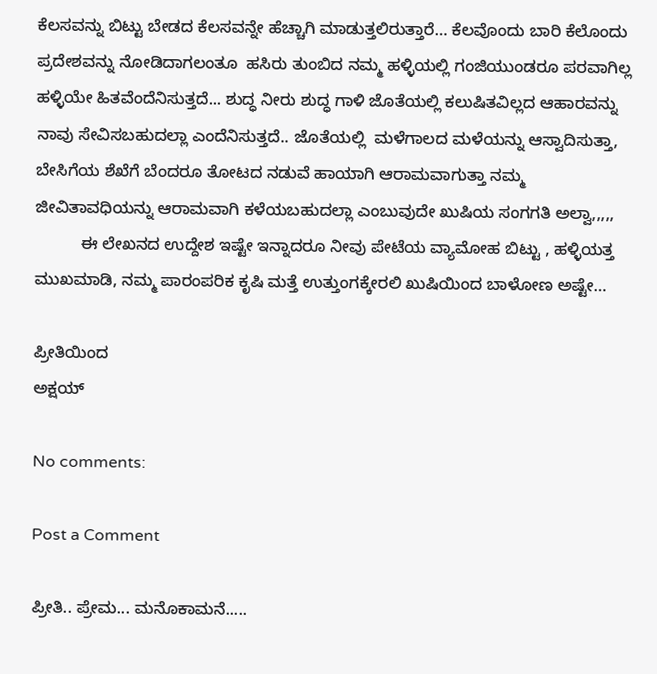ಕೆಲಸವನ್ನು ಬಿಟ್ಟು ಬೇಡದ ಕೆಲಸವನ್ನೇ ಹೆಚ್ಚಾಗಿ ಮಾಡುತ್ತಲಿರುತ್ತಾರೆ… ಕೆಲವೊಂದು ಬಾರಿ ಕೆಲೊಂದು ಪ್ರದೇಶವನ್ನು ನೋಡಿದಾಗಲಂತೂ  ಹಸಿರು ತುಂಬಿದ ನಮ್ಮ ಹಳ್ಳಿಯಲ್ಲಿ ಗಂಜಿಯುಂಡರೂ ಪರವಾಗಿಲ್ಲ ಹಳ್ಳಿಯೇ ಹಿತವೆಂದೆನಿಸುತ್ತದೆ... ಶುದ್ಧ ನೀರು ಶುದ್ಧ ಗಾಳಿ ಜೊತೆಯಲ್ಲಿ ಕಲುಷಿತವಿಲ್ಲದ ಆಹಾರವನ್ನು ನಾವು ಸೇವಿಸಬಹುದಲ್ಲಾ ಎಂದೆನಿಸುತ್ತದೆ.. ಜೊತೆಯಲ್ಲಿ  ಮಳೆಗಾಲದ ಮಳೆಯನ್ನು ಆಸ್ವಾದಿಸುತ್ತಾ, ಬೇಸಿಗೆಯ ಶೆಖೆಗೆ ಬೆಂದರೂ ತೋಟದ ನಡುವೆ ಹಾಯಾಗಿ ಆರಾಮವಾಗುತ್ತಾ ನಮ್ಮ ಜೀವಿತಾವಧಿಯನ್ನು ಆರಾಮವಾಗಿ ಕಳೆಯಬಹುದಲ್ಲಾ ಎಂಬುವುದೇ ಖುಷಿಯ ಸಂಗಗತಿ ಅಲ್ವಾ,,,,,
          ಈ ಲೇಖನದ ಉದ್ದೇಶ ಇಷ್ಟೇ ಇನ್ನಾದರೂ ನೀವು ಪೇಟೆಯ ವ್ಯಾಮೋಹ ಬಿಟ್ಟು , ಹಳ್ಳಿಯತ್ತ ಮುಖಮಾಡಿ, ನಮ್ಮ ಪಾರಂಪರಿಕ ಕೃಷಿ ಮತ್ತೆ ಉತ್ತುಂಗಕ್ಕೇರಲಿ ಖುಷಿಯಿಂದ ಬಾಳೋಣ ಅಷ್ಟೇ…

ಪ್ರೀತಿಯಿಂದ
ಅಕ್ಷಯ್

No comments:

Post a Comment

ಪ್ರೀತಿ.. ಪ್ರೇಮ... ಮನೊಕಾಮನೆ.....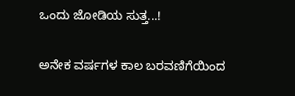ಒಂದು ಜೋಡಿಯ ಸುತ್ತ...!

ಅನೇಕ ವರ್ಷಗಳ ಕಾಲ ಬರವಣಿಗೆಯಿಂದ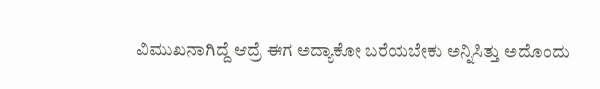ವಿಮುಖನಾಗಿದ್ದೆ ಆದ್ರೆ ಈಗ ಅದ್ಯಾಕೋ ಬರೆಯಬೇಕು ಅನ್ನಿಸಿತ್ತು ಅದೊಂದು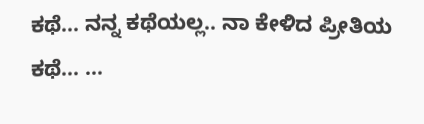ಕಥೆ... ನನ್ನ ಕಥೆಯಲ್ಲ.. ನಾ ಕೇಳಿದ ಪ್ರೀತಿಯ ಕಥೆ... ...